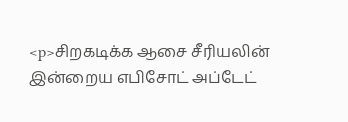<p>சிறகடிக்க ஆசை சீரியலின் இன்றைய எபிசோட் அப்டேட்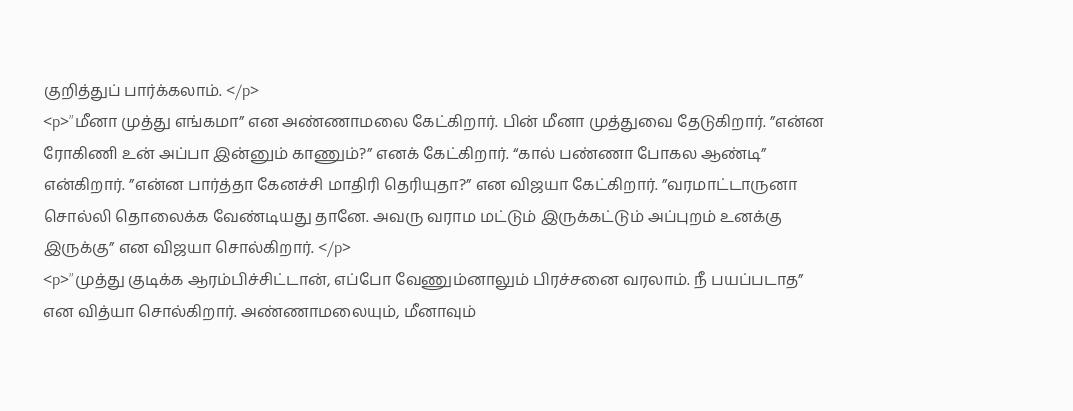குறித்துப் பார்க்கலாம். </p>
<p>”மீனா முத்து எங்கமா” என அண்ணாமலை கேட்கிறார். பின் மீனா முத்துவை தேடுகிறார். ”என்ன ரோகிணி உன் அப்பா இன்னும் காணும்?” எனக் கேட்கிறார். “கால் பண்ணா போகல ஆண்டி” என்கிறார். ”என்ன பார்த்தா கேனச்சி மாதிரி தெரியுதா?” என விஜயா கேட்கிறார். ”வரமாட்டாருனா சொல்லி தொலைக்க வேண்டியது தானே. அவரு வராம மட்டும் இருக்கட்டும் அப்புறம் உனக்கு இருக்கு” என விஜயா சொல்கிறார். </p>
<p>”முத்து குடிக்க ஆரம்பிச்சிட்டான், எப்போ வேணும்னாலும் பிரச்சனை வரலாம். நீ பயப்படாத” என வித்யா சொல்கிறார். அண்ணாமலையும், மீனாவும்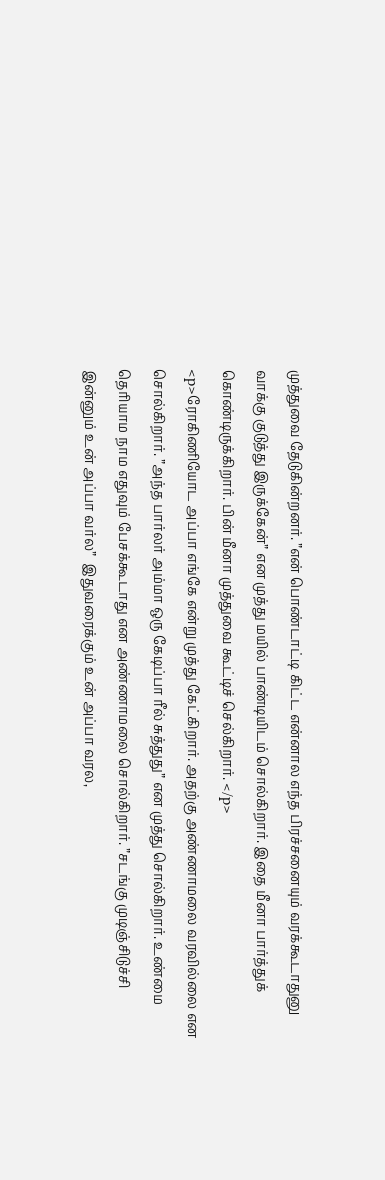முத்துவை தேடுகின்றனர். ”என் பொண்டாட்டி கிட்ட என்னால எந்த பிரச்சனையும் வரக்கூடாதுனு வாக்கு குடுத்து இருக்கேன்” என முத்து மயில் பாண்டியிடம் சொல்கிறார். இதை மீனா பார்த்துக் கொண்டிருக்கிறார். பின் மீனா முத்துவை கூட்டிச் செல்கிறார். </p>
<p>ரோகிணியோட அப்பா எங்கே என்று முத்து கேட்கிறார். அதற்கு அண்ணாமலை வரவில்லை என சொல்கிறார். ”அந்த பார்லர் அம்மா ஒரு கேடிப்பா ரீல் சுத்துது” என முத்து சொல்கிறார். உண்மை தெரியாம நாம எதுவும் பேசக்கூடாது என அண்ணாமலை சொல்கிறார். ”சடங்கு முடிஞ்சிடுச்சி இன்னும் உன் அப்பா வர்ல”  இதுவரைக்கும் உன் அப்பா வரல,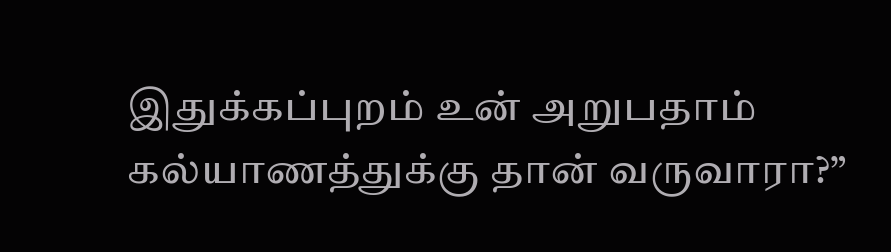இதுக்கப்புறம் உன் அறுபதாம் கல்யாணத்துக்கு தான் வருவாரா?”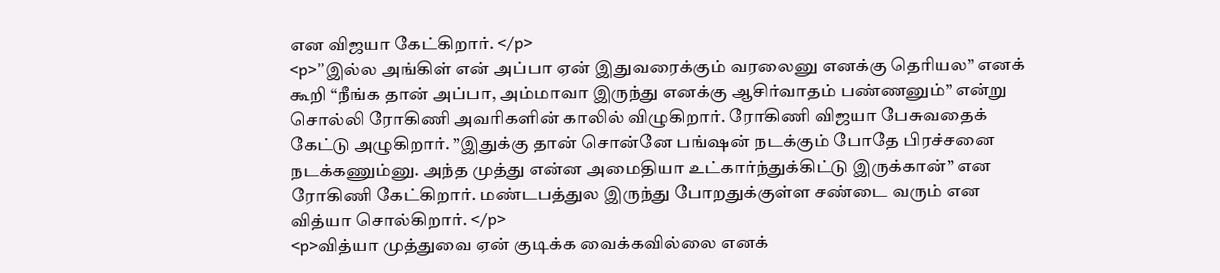என விஜயா கேட்கிறார். </p>
<p>”இல்ல அங்கிள் என் அப்பா ஏன் இதுவரைக்கும் வரலைனு எனக்கு தெரியல” எனக் கூறி “நீங்க தான் அப்பா, அம்மாவா இருந்து எனக்கு ஆசிர்வாதம் பண்ணனும்” என்று சொல்லி ரோகிணி அவரிகளின் காலில் விழுகிறார். ரோகிணி விஜயா பேசுவதைக் கேட்டு அழுகிறார். ”இதுக்கு தான் சொன்னே பங்ஷன் நடக்கும் போதே பிரச்சனை நடக்கணும்னு. அந்த முத்து என்ன அமைதியா உட்கார்ந்துக்கிட்டு இருக்கான்” என ரோகிணி கேட்கிறார். மண்டபத்துல இருந்து போறதுக்குள்ள சண்டை வரும் என வித்யா சொல்கிறார். </p>
<p>வித்யா முத்துவை ஏன் குடிக்க வைக்கவில்லை எனக்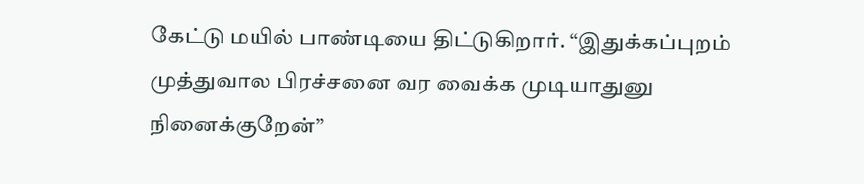கேட்டு மயில் பாண்டியை திட்டுகிறார். “இதுக்கப்புறம் முத்துவால பிரச்சனை வர வைக்க முடியாதுனு நினைக்குறேன்”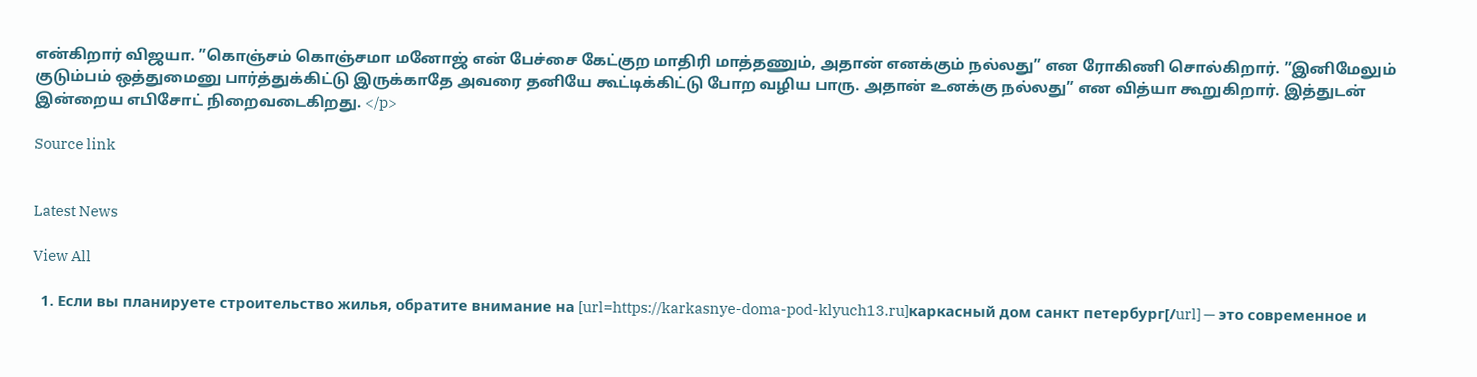என்கிறார் விஜயா. ”கொஞ்சம் கொஞ்சமா மனோஜ் என் பேச்சை கேட்குற மாதிரி மாத்தணும், அதான் எனக்கும் நல்லது” என ரோகிணி சொல்கிறார். ”இனிமேலும் குடும்பம் ஒத்துமைனு பார்த்துக்கிட்டு இருக்காதே அவரை தனியே கூட்டிக்கிட்டு போற வழிய பாரு. அதான் உனக்கு நல்லது” என வித்யா கூறுகிறார். இத்துடன் இன்றைய எபிசோட் நிறைவடைகிறது. </p>

Source link


Latest News

View All

  1. Если вы планируете строительство жилья, обратите внимание на [url=https://karkasnye-doma-pod-klyuch13.ru]каркасный дом санкт петербург[/url] — это современное и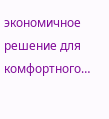экономичное решение для комфортного…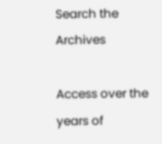Search the Archives

Access over the years of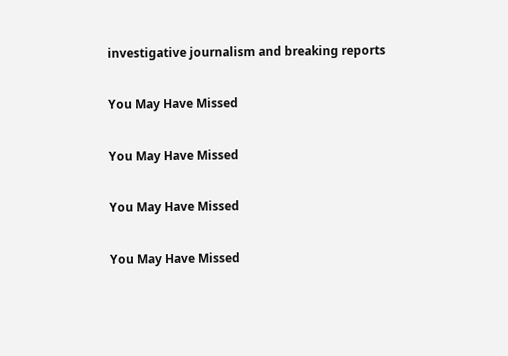investigative journalism and breaking reports

You May Have Missed

You May Have Missed

You May Have Missed

You May Have Missed